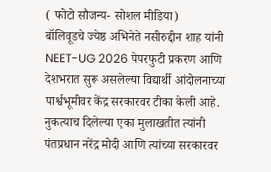( फोटो सौजन्य- सोशल मीडिया)
बॉलिवूडचे ज्येष्ठ अभिनेते नसीरुद्दीन शाह यांनी NEET-UG 2026 पेपरफुटी प्रकरण आणि देशभरात सुरू असलेल्या विद्यार्थी आंदोलनाच्या पार्श्वभूमीवर केंद्र सरकारवर टीका केली आहे. नुकत्याच दिलेल्या एका मुलाखतीत त्यांनी पंतप्रधान नरेंद्र मोदी आणि त्यांच्या सरकारवर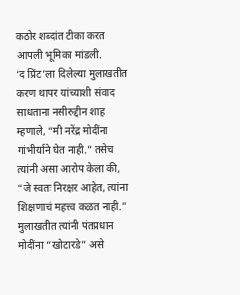कठोर शब्दांत टीका करत आपली भूमिका मांडली.
‘द प्रिंट’ला दिलेल्या मुलाखतीत करण थापर यांच्याशी संवाद साधताना नसीरुद्दीन शाह म्हणाले, “मी नरेंद्र मोदींना गांभीर्याने घेत नाही.” तसेच त्यांनी असा आरोप केला की, “जे स्वतः निरक्षर आहेत, त्यांना शिक्षणाचं महत्त्व कळत नाही.” मुलाखतीत त्यांनी पंतप्रधान मोदींना “खोटारडे” असे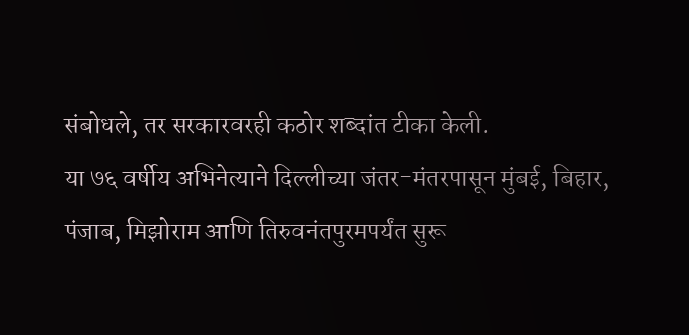संबोधले, तर सरकारवरही कठोर शब्दांत टीका केली.
या ७६ वर्षीय अभिनेत्याने दिल्लीच्या जंतर-मंतरपासून मुंबई, बिहार, पंजाब, मिझोराम आणि तिरुवनंतपुरमपर्यंत सुरू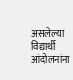असलेल्या विद्यार्थी आंदोलनांना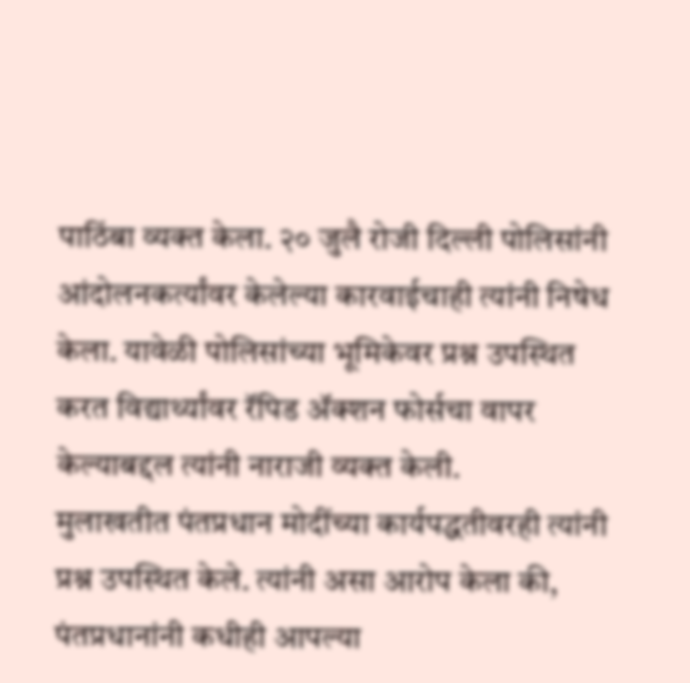पाठिंबा व्यक्त केला. २० जुलै रोजी दिल्ली पोलिसांनी आंदोलनकर्त्यांवर केलेल्या कारवाईचाही त्यांनी निषेध केला. यावेळी पोलिसांच्या भूमिकेवर प्रश्न उपस्थित करत विद्यार्थ्यांवर रॅपिड ॲक्शन फोर्सचा वापर केल्याबद्दल त्यांनी नाराजी व्यक्त केली.
मुलाखतीत पंतप्रधान मोदींच्या कार्यपद्धतीवरही त्यांनी प्रश्न उपस्थित केले. त्यांनी असा आरोप केला की, पंतप्रधानांनी कधीही आपल्या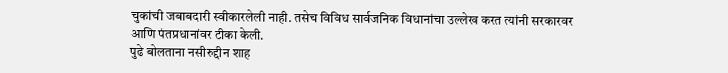चुकांची जबाबदारी स्वीकारलेली नाही. तसेच विविध सार्वजनिक विधानांचा उल्लेख करत त्यांनी सरकारवर आणि पंतप्रधानांवर टीका केली.
पुढे बोलताना नसीरुद्दीन शाह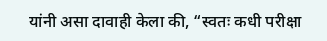यांनी असा दावाही केला की, “स्वतः कधी परीक्षा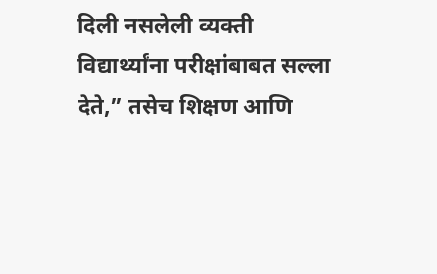दिली नसलेली व्यक्ती विद्यार्थ्यांना परीक्षांबाबत सल्ला देते,” तसेच शिक्षण आणि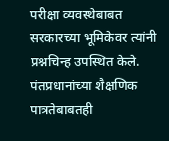परीक्षा व्यवस्थेबाबत सरकारच्या भूमिकेवर त्यांनी प्रश्नचिन्ह उपस्थित केले. पंतप्रधानांच्या शैक्षणिक पात्रतेबाबतही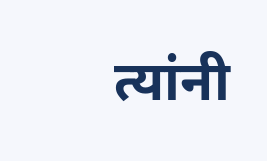त्यांनी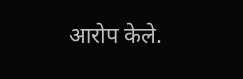आरोप केले.